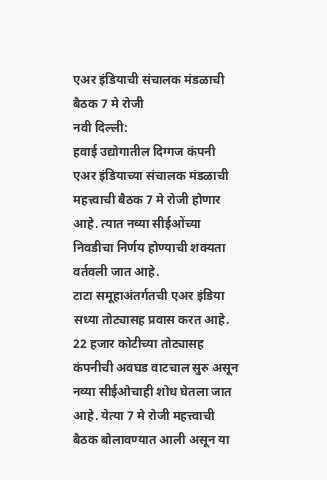एअर इंडियाची संचालक मंडळाची बैठक 7 मे रोजी
नवी दिल्ली:
हवाई उद्योगातील दिग्गज कंपनी एअर इंडियाच्या संचालक मंडळाची महत्त्वाची बैठक 7 मे रोजी होणार आहे. त्यात नव्या सीईओंच्या निवडीचा निर्णय होण्याची शक्यता वर्तवली जात आहे.
टाटा समूहाअंतर्गतची एअर इंडिया सध्या तोट्यासह प्रवास करत आहे. 22 हजार कोटीच्या तोट्यासह कंपनीची अवघड वाटचाल सुरु असून नव्या सीईओचाही शोध घेतला जात आहे. येत्या 7 मे रोजी महत्त्वाची बैठक बोलावण्यात आली असून या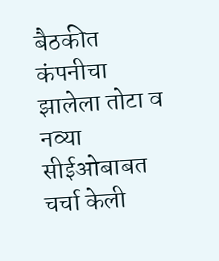बैठकीत कंपनीचा झालेला तोटा व नव्या सीईओबाबत चर्चा केली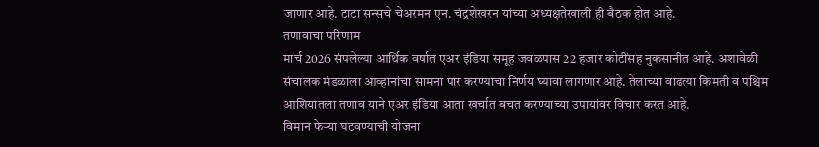जाणार आहे. टाटा सन्सचे चेअरमन एन. चंद्रशेखरन यांच्या अध्यक्षतेखाली ही बैठक होत आहे.
तणावाचा परिणाम
मार्च 2026 संपलेल्या आर्थिक वर्षात एअर इंडिया समूह जवळपास 22 हजार कोटींसह नुकसानीत आहे. अशावेळी संचालक मंडळाला आव्हानांचा सामना पार करण्याचा निर्णय घ्यावा लागणार आहे. तेलाच्या वाढत्या किमती व पश्चिम आशियातला तणाव याने एअर इंडिया आता खर्चात बचत करण्याच्या उपायांवर विचार करत आहे.
विमान फेऱ्या घटवण्याची योजना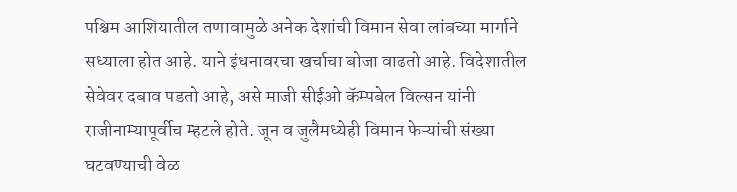पश्चिम आशियातील तणावामुळे अनेक देशांची विमान सेवा लांबच्या मार्गाने सध्याला होत आहे. याने इंधनावरचा खर्चाचा बोजा वाढतो आहे. विदेशातील सेवेवर दबाव पडतो आहे, असे माजी सीईओ कॅम्पबेल विल्सन यांनी राजीनाम्यापूर्वीच म्हटले होते. जून व जुलैमध्येही विमान फेऱ्यांची संख्या घटवण्याची वेळ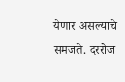येणार असल्याचे समजते. दररोज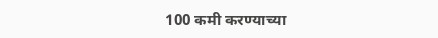100 कमी करण्याच्या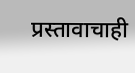प्रस्तावाचाही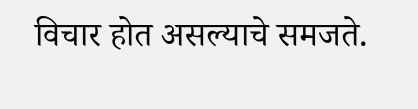विचार होत असल्याचे समजते.